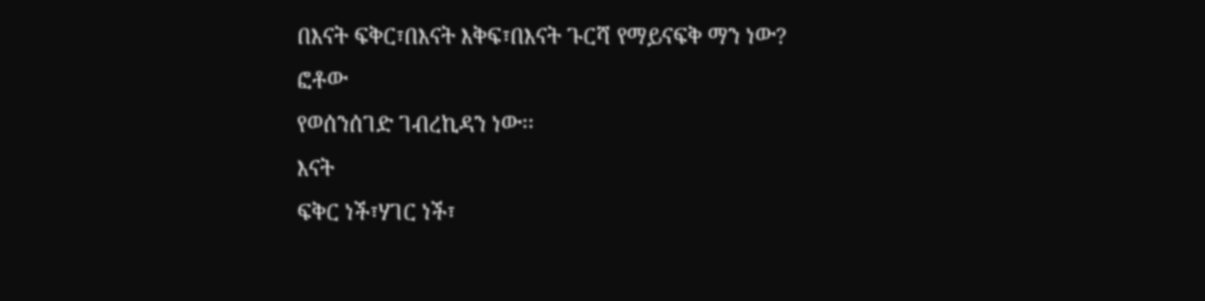በእናት ፍቅር፣በእናት እቅፍ፣በእናት ጉርሻ የማይናፍቅ ማን ነው?
ፎቶው
የወሰንሰገድ ገብረኪዳን ነው፡፡
እናት
ፍቅር ነች፣ሃገር ነች፣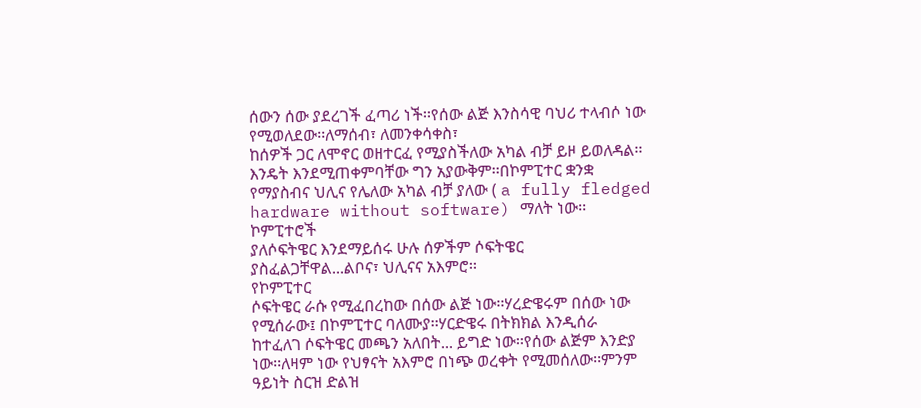ሰውን ሰው ያደረገች ፈጣሪ ነች፡፡የሰው ልጅ እንስሳዊ ባህሪ ተላብሶ ነው የሚወለደው፡፡ለማሰብ፣ ለመንቀሳቀስ፣
ከሰዎች ጋር ለሞኖር ወዘተርፈ የሚያስችለው አካል ብቻ ይዞ ይወለዳል፡፡እንዴት እንደሚጠቀምባቸው ግን አያውቅም፡፡በኮምፒተር ቋንቋ
የማያስብና ህሊና የሌለው አካል ብቻ ያለው ( a fully fledged hardware without software) ማለት ነው፡፡ኮምፒተሮች
ያለሶፍትዌር እንደማይሰሩ ሁሉ ሰዎችም ሶፍትዌር ያስፈልጋቸዋል...ልቦና፣ ህሊናና አእምሮ፡፡
የኮምፒተር
ሶፍትዌር ራሱ የሚፈበረከው በሰው ልጅ ነው፡፡ሃረድዌሩም በሰው ነው የሚሰራው፤ በኮምፒተር ባለሙያ፡፡ሃርድዌሩ በትክክል እንዲሰራ
ከተፈለገ ሶፍትዌር መጫን አለበት... ይግድ ነው፡፡የሰው ልጅም እንድያ ነው፡፡ለዛም ነው የህፃናት አእምሮ በነጭ ወረቀት የሚመሰለው፡፡ምንም
ዓይነት ስርዝ ድልዝ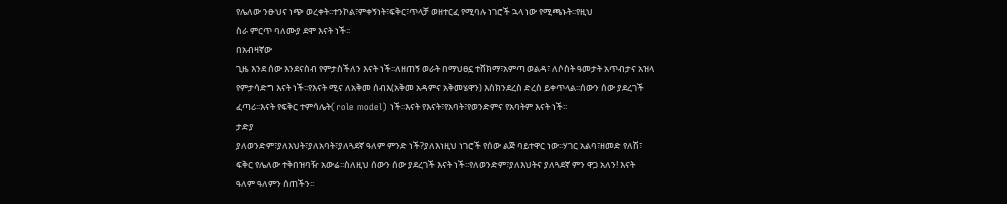የሌለው ንፁህና ነጭ ወረቀት፡፡ተንኮል፣ምቀኝነት፣ፍቅር፣ጥላቻ ወዘተርፈ የሚባሉ ነገሮች ኋላ ነው የሚጫኑት፡፡የዚህ
ስራ ምርጥ ባለሙያ ደሞ እናት ነች፡፡
በአብዛኛው
ጊዜ እንደ ሰው እንደናስብ የምታስችለን እናት ነች፡፡ለዘጠኝ ወራት በማህፀኗ ተሸክማ፣አምጣ ወልዳ፣ ለሶስት ዓመታት አጥብታና አዝላ
የምታሳድግ እናት ነች፡፡የእናት ሚና ለአቅመ ሰብእ(አቅመ አዳምና አቅመሄዋን) እስክንደረስ ድረስ ይቀጥላል፡፡ሰውን ሰው ያደረገች
ፈጣሪ፡፡እናት የፍቅር ተምሳሌት(role model) ነች፡፡እናት የእናት፣የአባት፣የወንድምና የአባትም እናት ነች፡፡
ታድያ
ያለወንድም፣ያለእህት፣ያለአባት፣ያለጓደኛ ዓለም ምንድ ነች?ያለእነዚህ ነገሮች የሰው ልጅ ባይተዋር ነው፡፡ሃገር አልባ፣ዘመድ የለሽ፣
ፍቅር የሌለው ተቅበዝባዥ አውሬ፡፡ስለዚህ ሰውን ሰው ያደረገች እናት ነች፡፡የለወንድም፣ያለእህትና ያለጓደኛ ምን ዋጋ አለን! እናት
ዓለም ዓለምን ሰጠችን፡፡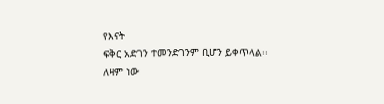የእናት
ፍቅር አድገን ተመንድገንም ቢሆን ይቀጥላል፡፡ለዛም ነው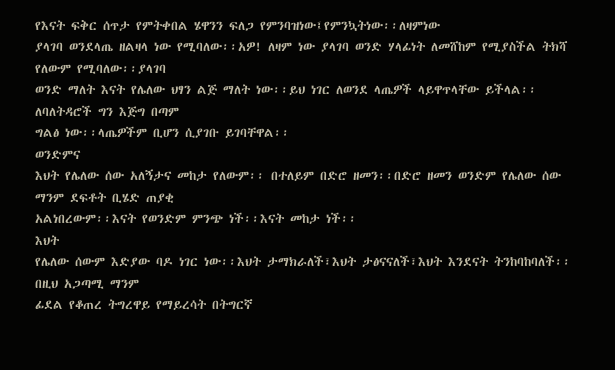የእናት ፍቅር ሰጥታ የምትቀበል ሄዋንን ፍለጋ የምንባዝነው፤የምንኳትነው፡፡ለዛምነው
ያላገባ ወንደላጤ ዘልዛላ ነው የሚባለው፡፡አዎ! ለዛም ነው ያላገባ ወንድ ሃላፊነት ለመሸከም የሚያስችል ትክሻ የለውም የሚባለው፡፡ያላገባ
ወንድ ማለት እናት የሌለው ህፃን ልጅ ማለት ነው፡፡ይህ ነገር ለወንደ ላጤዎች ላይዋጥላቸው ይችላል፡፡ለባለትዳሮች ግን እጅግ በጣም
ግልፅ ነው፡፡ላጤዎችም ቢሆን ሲያገቡ ይገባቸዋል፡፡
ወንድምና
እህት የሌለው ሰው አለኝታና መከታ የለውም፡፡ በተለይም በድሮ ዘመን፡፡በድሮ ዘመን ወንድም የሌለው ሰው ማንም ደፍቶት ቢሄድ ጠያቂ
አልነበረውም፡፡እናት የወንድም ምንጭ ነች፡፡እናት መከታ ነች፡፡
እህት
የሌለው ሰውም እድያው ባዶ ነገር ነው፡፡እህት ታማክራለች፣እህት ታፅናናለች፣እህት እንደናት ትንከባከባለች፡፡በዚህ አጋጣሚ ማንም
ፊደል የቆጠረ ትግረዋይ የማይረሳት በትግርኛ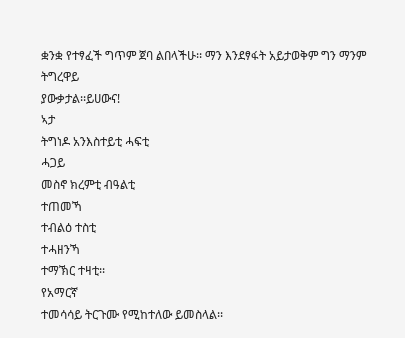ቋንቋ የተፃፈች ግጥም ጀባ ልበላችሁ፡፡ ማን እንደፃፋት አይታወቅም ግን ማንም ትግረዋይ
ያውቃታል፡፡ይሀውና!
ኣታ
ትግነዶ አንእስተይቲ ሓፍቲ
ሓጋይ
መስኖ ክረምቲ ብዓልቲ
ተጠመኻ
ተብልዕ ተስቲ
ተሓዘንኻ
ተማኽር ተዛቲ፡፡
የአማርኛ
ተመሳሳይ ትርጉሙ የሚከተለው ይመስላል፡፡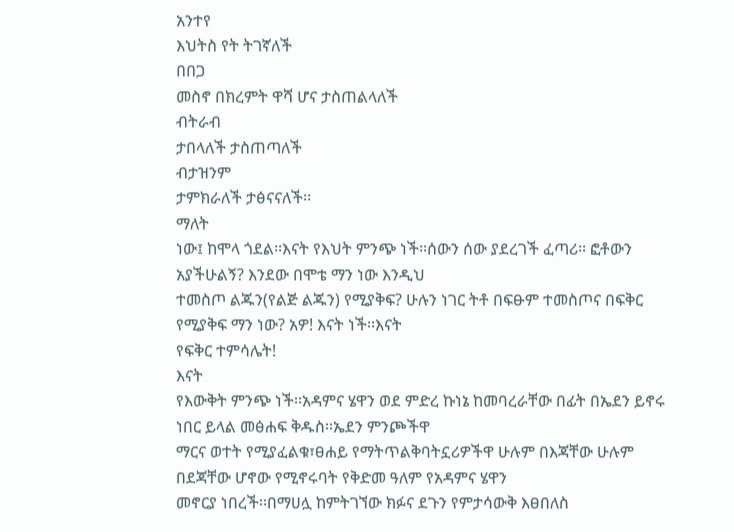አንተየ
እህትስ የት ትገኛለች
በበጋ
መስኖ በክረምት ዋሻ ሆና ታስጠልላለች
ብትራብ
ታበላለች ታስጠጣለች
ብታዝንም
ታምክራለች ታፅናናለች፡፡
ማለት
ነው፤ ከሞላ ጎደል፡፡እናት የእህት ምንጭ ነች፡፡ሰውን ሰው ያደረገች ፈጣሪ፡፡ ፎቶውን አያችሁልኝ? እንደው በሞቴ ማን ነው እንዲህ
ተመስጦ ልጁን(የልጅ ልጁን) የሚያቅፍ? ሁሉን ነገር ትቶ በፍፁም ተመስጦና በፍቅር የሚያቅፍ ማን ነው? አዎ! እናት ነች፡፡እናት
የፍቅር ተምሳሌት!
እናት
የእውቅት ምንጭ ነች፡፡አዳምና ሄዋን ወደ ምድረ ኩነኔ ከመባረራቸው በፊት በኤደን ይኖሩ ነበር ይላል መፅሐፍ ቅዱስ፡፡ኤደን ምንጮችዋ
ማርና ወተት የሚያፈልቁ፣ፀሐይ የማትጥልቅባትኗሪዎችዋ ሁሉም በእጃቸው ሁሉም በደጃቸው ሆኖው የሚኖሩባት የቅድመ ዓለም የአዳምና ሄዋን
መኖርያ ነበረች፡፡በማሀሏ ከምትገኘው ክፉና ደጉን የምታሳውቅ እፀበለስ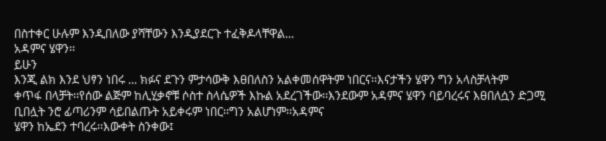በስተቀር ሁሉም እንዲበለው ያሻቸውን እንዲያደርጉ ተፈቅዶላቸዋል...
አዳምና ሄዋን፡፡
ይሁን
እንጂ ልክ እንደ ህፃን ነበሩ ... ክፉና ደጉን ምታሳውቅ እፀበለስን አልቀመሰዋትም ነበርና፡፡እናታችን ሄዋን ግን አላስቻላትም
ቀጥፋ በላቻት፡፡የሰው ልጅም ከሊሂቃኖቹ ሶስተ ስላሴዎች እኩል አደረገችው፡፡እንደውም አዳምና ሄዋን ባይባረሩና እፀበለሷን ድጋሚ
ቢበሏት ንሮ ፊጣሪንም ሳይበልጡት አይቀሩም ነበር፡፡ግን አልሆነም፡፡አዳምና
ሄዋን ከኤደን ተባረሩ፡፡እውቀት ስንቀው፤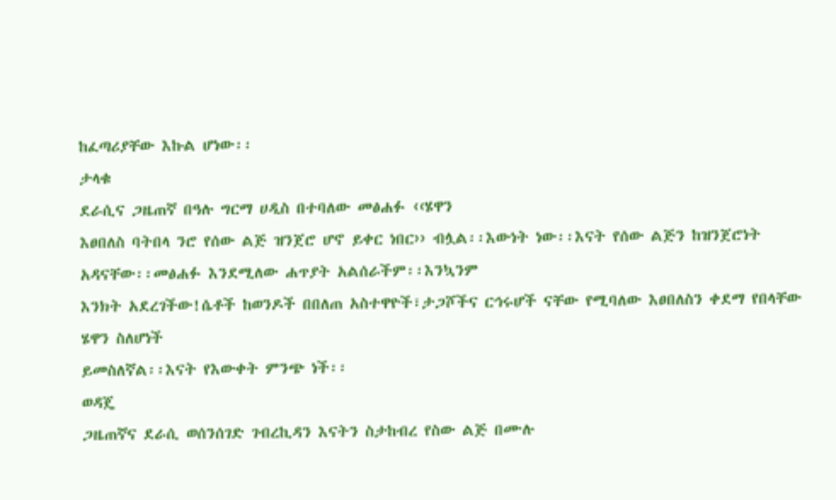ከፈጣሪያቸው እኩል ሆነው፡፡
ታላቁ
ደራሲና ጋዜጠኛ በዓሉ ግርማ ሀዲስ በተባለው መፅሐፉ ‹‹ሄዋን
እፀበለስ ባትበላ ንሮ የሰው ልጅ ዝንጀሮ ሆኖ ይቀር ነበር›› ብሏል፡፡እውነት ነው፡፡እናት የሰው ልጅን ከዝንጀሮነት አዳናቸው፡፡መፅሐፉ እንደሚለው ሐጥያት አልሰራችም፡፡እንኳንም
እንክት አደረገችው!ሴቶች ከወንዶች በበለጠ አስተዋዮች፣ታጋሾችና ርኅሩሆች ናቸው የሚባለው እፀበለስን ቀደማ የበላቸው ሄዋን ስለሆነች
ይመስለኛል፡፡እናት የእውቀት ምንጭ ነች፡፡
ወዳጄ
ጋዜጠኛና ደራሲ ወሰንሰገድ ገብረኪዳን እናትን ስታከብረ የስው ልጅ በሙሉ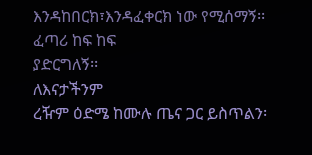እንዳከበርክ፣እንዳፈቀርክ ነው የሚሰማኝ፡፡ፈጣሪ ከፍ ከፍ
ያድርግለኝ፡፡
ለእናታችንም
ረዥም ዕድሜ ከሙሉ ጤና ጋር ይስጥልን፡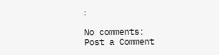፡

No comments:
Post a Comment